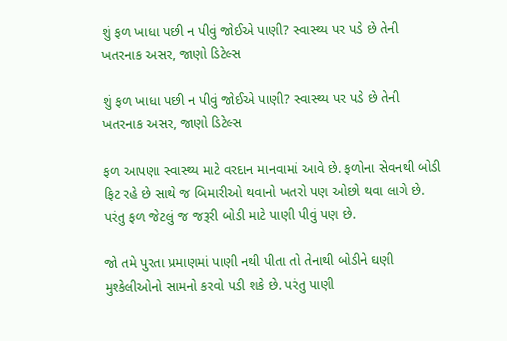શું ફળ ખાધા પછી ન પીવું જોઈએ પાણી? સ્વાસ્થ્ય પર પડે છે તેની ખતરનાક અસર, જાણો ડિટેલ્સ

શું ફળ ખાધા પછી ન પીવું જોઈએ પાણી? સ્વાસ્થ્ય પર પડે છે તેની ખતરનાક અસર, જાણો ડિટેલ્સ

ફળ આપણા સ્વાસ્થ્ય માટે વરદાન માનવામાં આવે છે. ફળોના સેવનથી બોડી ફિટ રહે છે સાથે જ બિમારીઓ થવાનો ખતરો પણ ઓછો થવા લાગે છે. પરંતુ ફળ જેટલું જ જરૂરી બોડી માટે પાણી પીવું પણ છે.

જો તમે પુરતા પ્રમાણમાં પાણી નથી પીતા તો તેનાથી બોડીને ઘણી મુશ્કેલીઓનો સામનો કરવો પડી શકે છે. પરંતુ પાણી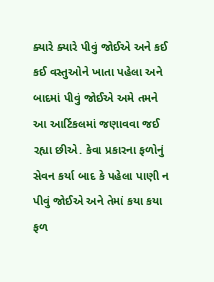ક્યારે ક્યારે પીવું જોઈએ અને કઈ કઈ વસ્તુઓને ખાતા પહેલા અને બાદમાં પીવું જોઈએ અમે તમને આ આર્ટિકલમાં જણાવવા જઈ રહ્યા છીએ. કેવા પ્રકારના ફળોનું સેવન કર્યા બાદ કે પહેલા પાણી ન પીવું જોઈએ અને તેમાં કયા કયા ફળ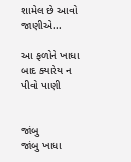શામેલ છે આવો જાણીએ...

આ ફળોને ખાધા બાદ ક્યારેય ન પીવો પાણી


જાંબુ
જાંબુ ખાધા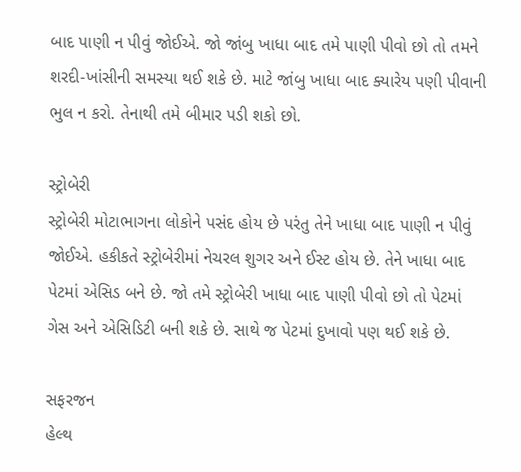બાદ પાણી ન પીવું જોઈએ. જો જાંબુ ખાધા બાદ તમે પાણી પીવો છો તો તમને શરદી-ખાંસીની સમસ્યા થઈ શકે છે. માટે જાંબુ ખાધા બાદ ક્યારેય પણી પીવાની ભુલ ન કરો. તેનાથી તમે બીમાર પડી શકો છો.

સ્ટ્રોબેરી
સ્ટ્રોબેરી મોટાભાગના લોકોને પસંદ હોય છે પરંતુ તેને ખાધા બાદ પાણી ન પીવું જોઈએ. હકીકતે સ્ટ્રોબેરીમાં નેચરલ શુગર અને ઈસ્ટ હોય છે. તેને ખાધા બાદ પેટમાં એસિડ બને છે. જો તમે સ્ટ્રોબેરી ખાધા બાદ પાણી પીવો છો તો પેટમાં ગેસ અને એસિડિટી બની શકે છે. સાથે જ પેટમાં દુખાવો પણ થઈ શકે છે.

સફરજન
હેલ્થ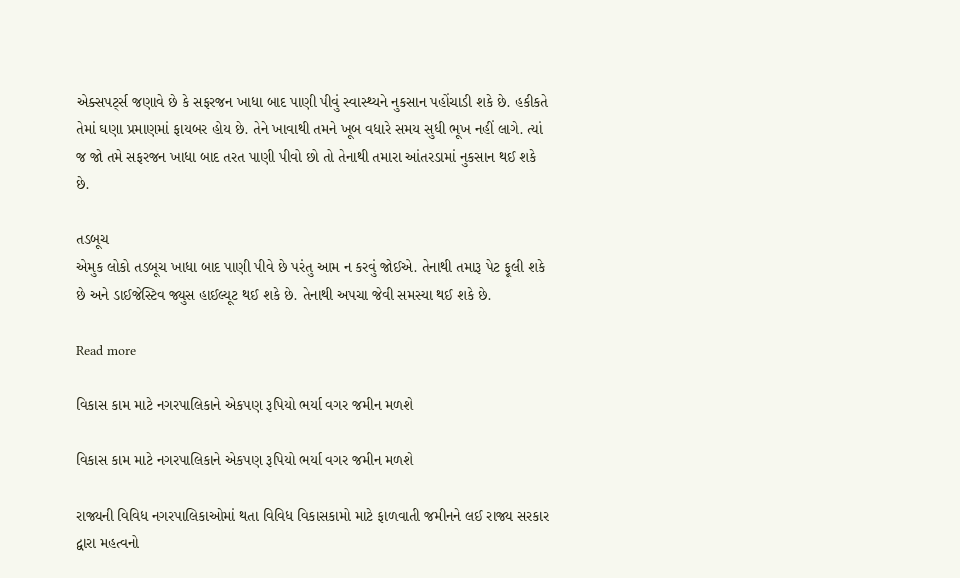એક્સપર્ટ્સ જણાવે છે કે સફરજન ખાધા બાદ પાણી પીવું સ્વાસ્થ્યને નુકસાન પહોંચાડી શકે છે. હકીકતે તેમાં ઘણા પ્રમાણમાં ફાયબર હોય છે. તેને ખાવાથી તમને ખૂબ વધારે સમય સુધી ભૂખ નહીં લાગે. ત્યાં જ જો તમે સફરજન ખાધા બાદ તરત પાણી પીવો છો તો તેનાથી તમારા આંતરડામાં નુકસાન થઈ શકે છે.

તડબૂચ
એમુક લોકો તડબૂચ ખાધા બાદ પાણી પીવે છે પરંતુ આમ ન કરવું જોઈએ. તેનાથી તમારૂ પેટ ફૂલી શકે છે અને ડાઈજેસ્ટિવ જ્યુસ હાઈલ્યૂટ થઈ શકે છે. તેનાથી અપચા જેવી સમસ્યા થઈ શકે છે.

Read more

વિકાસ કામ માટે નગરપાલિકાને એકપણ રૂપિયો ભર્યા વગર જમીન મળશે

વિકાસ કામ માટે નગરપાલિકાને એકપણ રૂપિયો ભર્યા વગર જમીન મળશે

રાજ્યની વિવિધ નગરપાલિકાઓમાં થતા વિવિધ વિકાસકામો માટે ફાળવાતી જમીનને લઈ રાજ્ય સરકાર દ્વારા મહત્વનો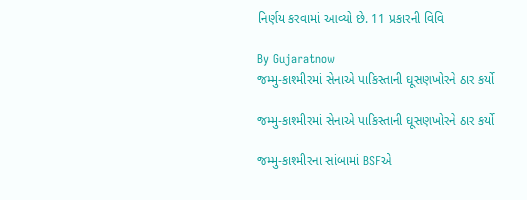નિર્ણય કરવામાં આવ્યો છે. 11 પ્રકારની વિવિ

By Gujaratnow
જમ્મુ-કાશ્મીરમાં સેનાએ પાકિસ્તાની ઘૂસણખોરને ઠાર કર્યો

જમ્મુ-કાશ્મીરમાં સેનાએ પાકિસ્તાની ઘૂસણખોરને ઠાર કર્યો

જમ્મુ-કાશ્મીરના સાંબામાં BSFએ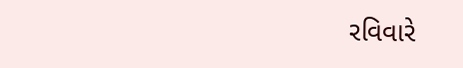રવિવારે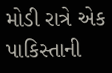મોડી રાત્રે એક પાકિસ્તાની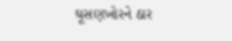ઘૂસણખોરને ઠાર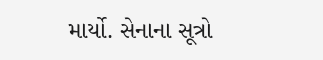માર્યો. સેનાના સૂત્રો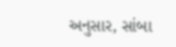અનુસાર, સાંબા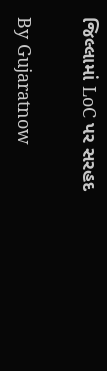જિલ્લામાં LoC પર સરહદ

By Gujaratnow